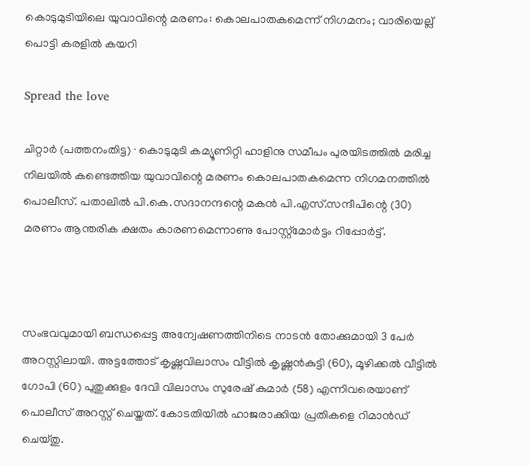കൊടുമുടിയിലെ യുവാവിന്റെ മരണം: കൊലപാതകമെന്ന് നിഗമനം; വാരിയെല്ല് പൊട്ടി കരളിൽ കയറി

Spread the love

ചിറ്റാർ (പത്തനംതിട്ട) ∙ കൊടുമുടി കമ്യൂണിറ്റി ഹാളിനു സമീപം പുരയിടത്തിൽ മരിച്ച നിലയിൽ കണ്ടെത്തിയ യുവാവിന്റെ മരണം കൊലപാതകമെന്ന നിഗമനത്തിൽ പൊലീസ്. പതാലിൽ പി.കെ.സദാനന്ദന്റെ മകൻ പി.എസ്.സന്ദീപിന്റെ (30) മരണം ആന്തരിക ക്ഷതം കാരണമെന്നാണു പോസ്റ്റ്മോർട്ടം റിപ്പോർട്ട്.



സംഭവവുമായി ബന്ധപ്പെട്ട അന്വേഷണത്തിനിടെ നാടൻ തോക്കുമായി 3 പേർ അറസ്റ്റിലായി. അട്ടത്തോട് കൃഷ്ണവിലാസം വീട്ടിൽ കൃഷ്ണൻകുട്ടി (60), മൂഴിക്കൽ വീട്ടിൽ ഗോപി (60) പുതുക്കുളം ദേവി വിലാസം സുരേഷ് കുമാർ (58) എന്നിവരെയാണ് പൊലീസ് അറസ്റ്റ് ചെയ്തത്. കോടതിയിൽ ഹാജരാക്കിയ പ്രതികളെ റിമാൻഡ് ചെയ്തു.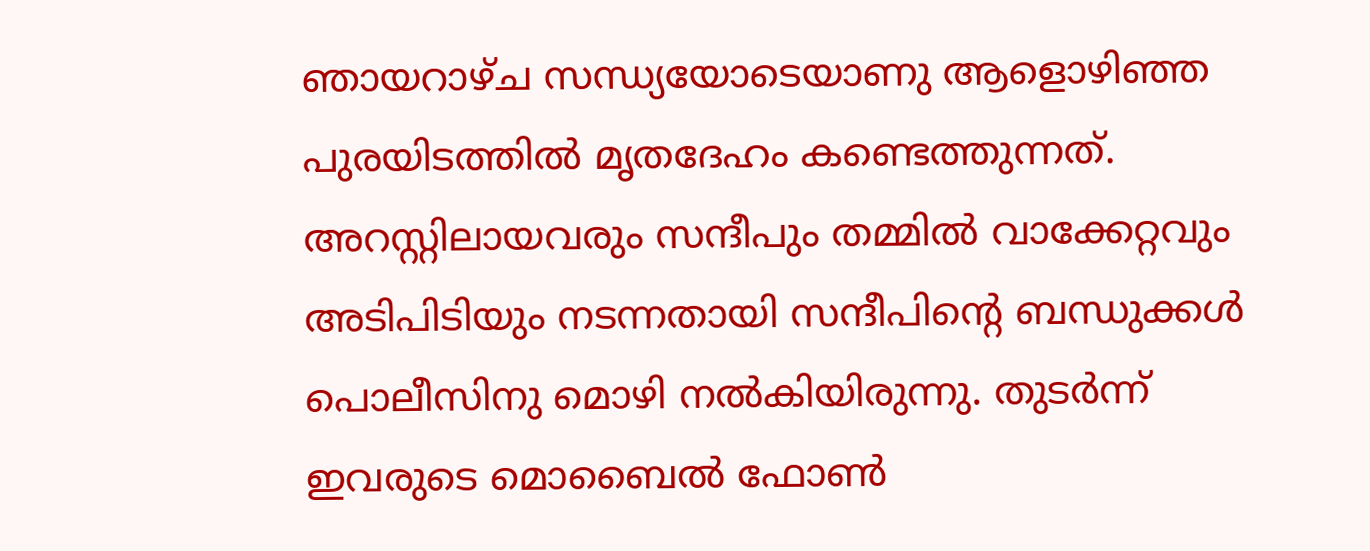ഞായറാഴ്ച സന്ധ്യയോടെയാണു ആളൊഴിഞ്ഞ പുരയിടത്തിൽ മൃതദേഹം കണ്ടെത്തുന്നത്. അറസ്റ്റിലായവരും സന്ദീപും തമ്മിൽ വാക്കേറ്റവും അടിപിടിയും നടന്നതായി സന്ദീപിന്റെ ബന്ധുക്കൾ പൊലീസിനു മൊഴി നൽകിയിരുന്നു. തുടർന്ന് ഇവരുടെ മൊബൈൽ ഫോൺ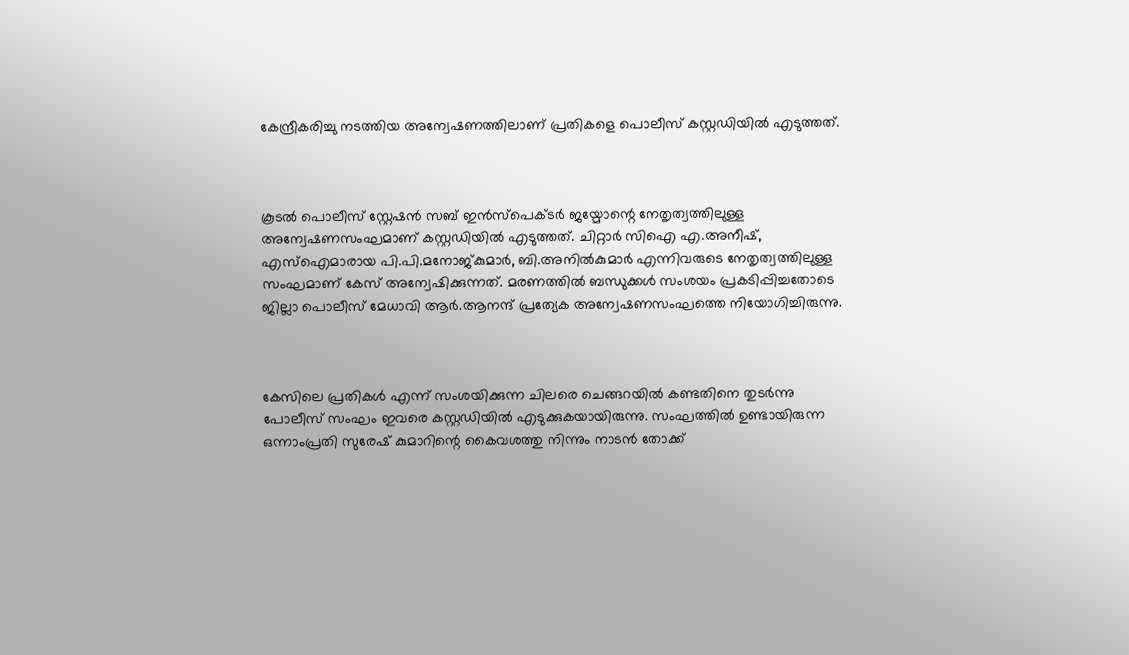കേന്ദ്രീകരിച്ചു നടത്തിയ അന്വേഷണത്തിലാണ് പ്രതികളെ പൊലീസ് കസ്റ്റഡിയിൽ എടുത്തത്.



കൂടൽ പൊലീസ് സ്റ്റേഷൻ സബ് ഇൻസ്പെക്ടർ ജയ്മോന്റെ നേതൃത്വത്തിലുള്ള അന്വേഷണസംഘമാണ് കസ്റ്റഡിയിൽ എടുത്തത്. ചിറ്റാർ സിഐ എ.അനീഷ്, എസ്ഐമാരായ പി.പി.മനോജ്കുമാർ, ബി.അനിൽകുമാർ എന്നിവരുടെ നേതൃത്വത്തിലുള്ള സംഘമാണ് കേസ് അന്വേഷിക്കുന്നത്. മരണത്തിൽ ബന്ധുക്കൾ സംശയം പ്രകടിപ്പിച്ചതോടെ ജില്ലാ പൊലീസ് മേധാവി ആർ.ആനന്ദ് പ്രത്യേക അന്വേഷണസംഘത്തെ നിയോഗിച്ചിരുന്നു.



കേസിലെ പ്രതികൾ എന്ന് സംശയിക്കുന്ന ചിലരെ ചെങ്ങറയിൽ കണ്ടതിനെ തുടർന്നു പോലീസ് സംഘം ഇവരെ കസ്റ്റഡിയിൽ എടുക്കുകയായിരുന്നു. സംഘത്തിൽ ഉണ്ടായിരുന്ന ഒന്നാംപ്രതി സുരേഷ് കുമാറിന്റെ കൈവശത്തു നിന്നും നാടൻ തോക്ക്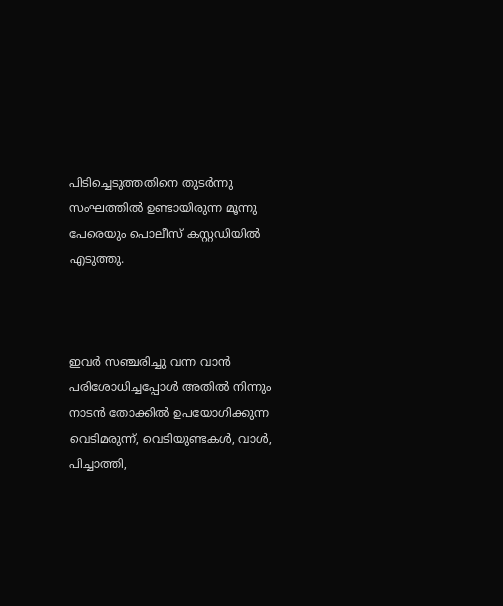പിടിച്ചെടുത്തതിനെ തുടർന്നു സംഘത്തിൽ ഉണ്ടായിരുന്ന മൂന്നു പേരെയും പൊലീസ് കസ്റ്റഡിയിൽ എടുത്തു.



ഇവർ സഞ്ചരിച്ചു വന്ന വാൻ പരിശോധിച്ചപ്പോൾ അതിൽ നിന്നും നാടൻ തോക്കിൽ ഉപയോഗിക്കുന്ന വെടിമരുന്ന്, വെടിയുണ്ടകൾ, വാൾ, പിച്ചാത്തി,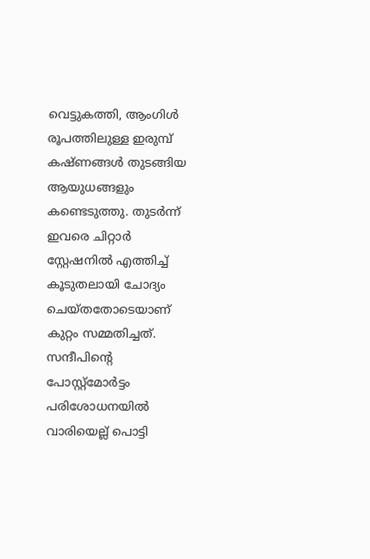വെട്ടുകത്തി, ആംഗിൾ രൂപത്തിലുള്ള ഇരുമ്പ് കഷ്ണങ്ങൾ തുടങ്ങിയ ആയുധങ്ങളും കണ്ടെടുത്തു. തുടർന്ന് ഇവരെ ചിറ്റാർ സ്റ്റേഷനിൽ എത്തിച്ച് കൂടുതലായി ചോദ്യം ചെയ്തതോടെയാണ് കുറ്റം സമ്മതിച്ചത്. സന്ദീപിന്റെ പോസ്റ്റ്മോർട്ടം പരിശോധനയിൽ വാരിയെല്ല് പൊട്ടി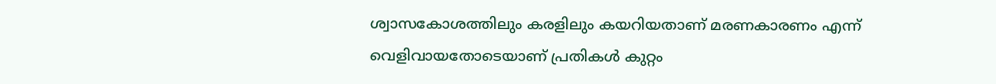ശ്വാസകോശത്തിലും കരളിലും കയറിയതാണ് മരണകാരണം എന്ന് വെളിവായതോടെയാണ് പ്രതികൾ കുറ്റം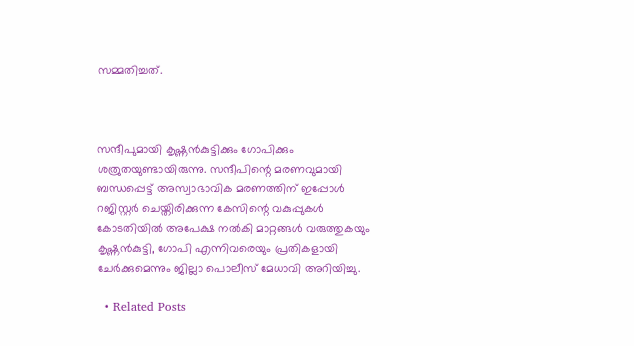സമ്മതിച്ചത്.



സന്ദീപുമായി കൃഷ്ണൻകുട്ടിക്കും ഗോപിക്കും ശത്രുതയുണ്ടായിരുന്നു. സന്ദീപിന്റെ മരണവുമായി ബന്ധപ്പെട്ട് അസ്വാഭാവിക മരണത്തിന് ഇപ്പോൾ റജിസ്റ്റർ ചെയ്തിരിക്കുന്ന കേസിന്റെ വകുപ്പുകൾ കോടതിയിൽ അപേക്ഷ നൽകി മാറ്റങ്ങൾ വരുത്തുകയും കൃഷ്ണൻകുട്ടി, ഗോപി എന്നിവരെയും പ്രതികളായി ചേർക്കുമെന്നും ജില്ലാ പൊലീസ് മേധാവി അറിയിച്ചു.

  • Related Posts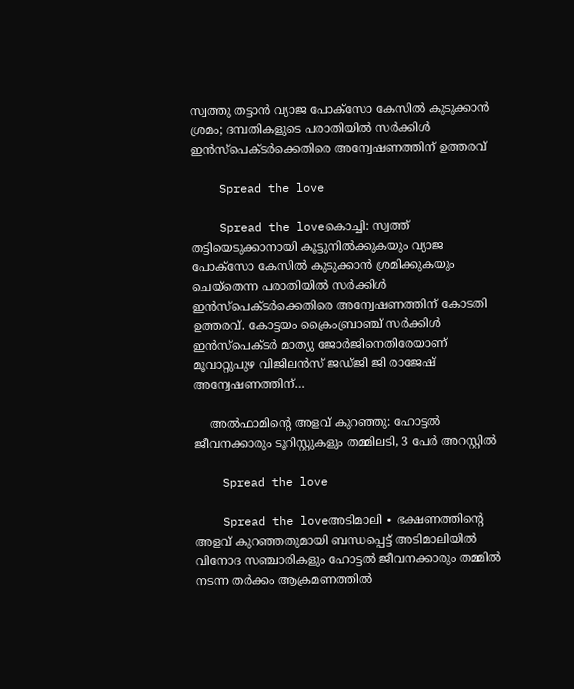സ്വത്തു തട്ടാൻ വ്യാജ പോക്സോ കേസിൽ കുടുക്കാൻ ശ്രമം; ദമ്പതികളുടെ പരാതിയിൽ സർക്കിൾ ഇൻസ്പെക്ടർക്കെതിരെ അന്വേഷണത്തിന് ഉത്തരവ്

    Spread the love

    Spread the loveകൊച്ചി: സ്വത്ത് തട്ടിയെടുക്കാനായി കൂട്ടുനിൽക്കുകയും വ്യാജ പോക്‌സോ കേസിൽ കുടുക്കാൻ ശ്രമിക്കുകയും ചെയ്തെന്ന പരാതിയിൽ സർക്കിൾ ഇൻസ്പെക്ടർക്കെതിരെ അന്വേഷണത്തിന് കോടതി ഉത്തരവ്. കോട്ടയം ക്രൈംബ്രാഞ്ച് സർക്കിൾ ഇൻസ്‌പെക്ടർ മാത്യു ജോർജിനെതിരേയാണ് മൂവാറ്റുപുഴ വിജിലൻസ് ജഡ്ജി ജി രാജേഷ് അന്വേഷണത്തിന്…

    അൽഫാമിന്റെ അളവ് കുറഞ്ഞു: ഹോട്ടൽ ജീവനക്കാരും ടൂറിസ്റ്റുകളും തമ്മിലടി, 3 പേർ അറസ്റ്റിൽ

    Spread the love

    Spread the loveഅടിമാലി ∙ ഭക്ഷണത്തിന്റെ അളവ് കുറഞ്ഞതുമായി ബന്ധപ്പെട്ട് അടിമാലിയിൽ വിനോദ സഞ്ചാരികളും ഹോട്ടൽ ജീവനക്കാരും തമ്മിൽ നടന്ന തർക്കം ആക്രമണത്തിൽ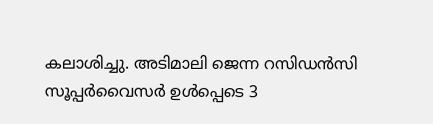കലാശിച്ചു. അടിമാലി ജെന്ന റസിഡൻസി സൂപ്പർവൈസർ ഉൾപ്പെടെ 3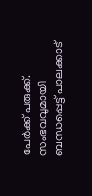പേർക്ക് പരുക്ക്. സംഭവവുമായി ബന്ധപ്പെട്ട് പാലക്കാട്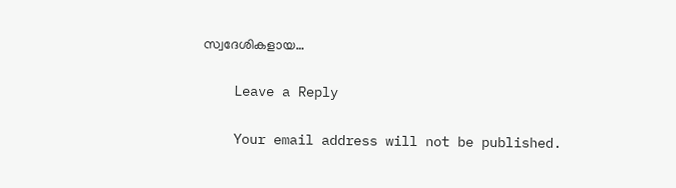സ്വദേശികളായ…

    Leave a Reply

    Your email address will not be published.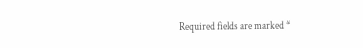Required fields are marked *